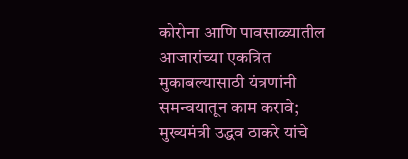कोरोना आणि पावसाळ्यातील आजारांच्या एकत्रित मुकाबल्यासाठी यंत्रणांनी समन्वयातून काम करावे; मुख्यमंत्री उद्धव ठाकरे यांचे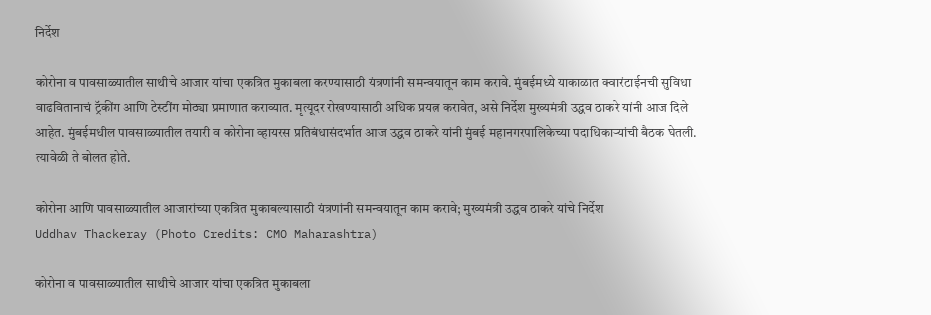निर्देश

कोरोना व पावसाळ्यातील साथीचे आजार यांचा एकत्रित मुकाबला करण्यासाठी यंत्रणांनी समन्वयातून काम करावे. मुंबईमध्ये याकाळात क्वारंटाईनची सुविधा वाढवितानाचं ट्रॅकींग आणि टेस्टींग मोठ्या प्रमाणात कराव्यात. मृत्यूदर रोखण्यासाठी अधिक प्रयत्न करावेत, असे निर्देश मुख्यमंत्री उद्धव ठाकरे यांनी आज दिले आहेत. मुंबईमधील पावसाळ्यातील तयारी व कोरोना व्हायरस प्रतिबंधासंदर्भात आज उद्धव ठाकरे यांनी मुंबई महानगरपालिकेच्या पदाधिकाऱ्यांची बैठक घेतली. त्यावेळी ते बोलत होते.

कोरोना आणि पावसाळ्यातील आजारांच्या एकत्रित मुकाबल्यासाठी यंत्रणांनी समन्वयातून काम करावे; मुख्यमंत्री उद्धव ठाकरे यांचे निर्देश
Uddhav Thackeray (Photo Credits: CMO Maharashtra)

कोरोना व पावसाळ्यातील साथीचे आजार यांचा एकत्रित मुकाबला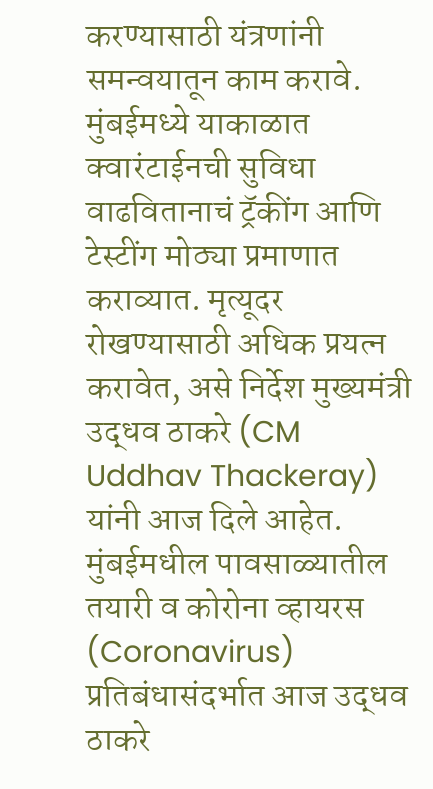करण्यासाठी यंत्रणांनी समन्वयातून काम करावे. मुंबईमध्ये याकाळात क्वारंटाईनची सुविधा वाढवितानाचं ट्रॅकींग आणि टेस्टींग मोठ्या प्रमाणात कराव्यात. मृत्यूदर रोखण्यासाठी अधिक प्रयत्न करावेत, असे निर्देश मुख्यमंत्री उद्धव ठाकरे (CM Uddhav Thackeray) यांनी आज दिले आहेत. मुंबईमधील पावसाळ्यातील तयारी व कोरोना व्हायरस (Coronavirus) प्रतिबंधासंदर्भात आज उद्धव ठाकरे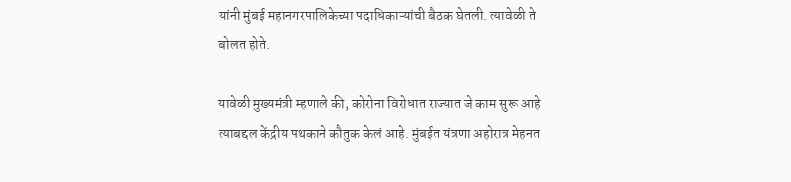यांनी मुंबई महानगरपालिकेच्या पदाधिकाऱ्यांची बैठक घेतली. त्यावेळी ते बोलत होते.

यावेळी मुख्यमंत्री म्हणाले की, कोरोना विरोधात राज्यात जे काम सुरू आहे त्याबद्दल केंद्रीय पथकाने कौतुक केलं आहे. मुंबईत यंत्रणा अहोरात्र मेहनत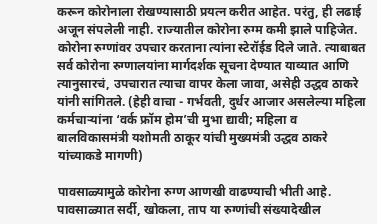करून कोरोनाला रोखण्यासाठी प्रयत्न करीत आहेत. परंतु, ही लढाई अजून संपलेली नाही. राज्यातील कोरोना रुग्म कमी झाले पाहिजेत. कोरोना रुग्णांवर उपचार करताना त्यांना स्टेरॉईड दिले जाते. त्याबाबत सर्व कोरोना रुग्णालयांना मार्गदर्शक सूचना देण्यात याव्यात आणि त्यानुसारचं, उपचारात त्याचा वापर केला जावा, असेही उद्धव ठाकरे यांनी सांगितले. (हेही वाचा - गर्भवती, दुर्धर आजार असलेल्या महिला कर्मचाऱ्यांना ‘वर्क फ्रॉम होम’ची मुभा द्यावी; महिला व बालविकासमंत्री यशोमती ठाकूर यांची मुख्यमंत्री उद्धव ठाकरे यांच्याकडे मागणी)

पावसाळ्यामुळे कोरोना रुग्ण आणखी वाढण्याची भीती आहे. पावसाळ्यात सर्दी, खोकला, ताप या रुग्णांची संख्यादेखील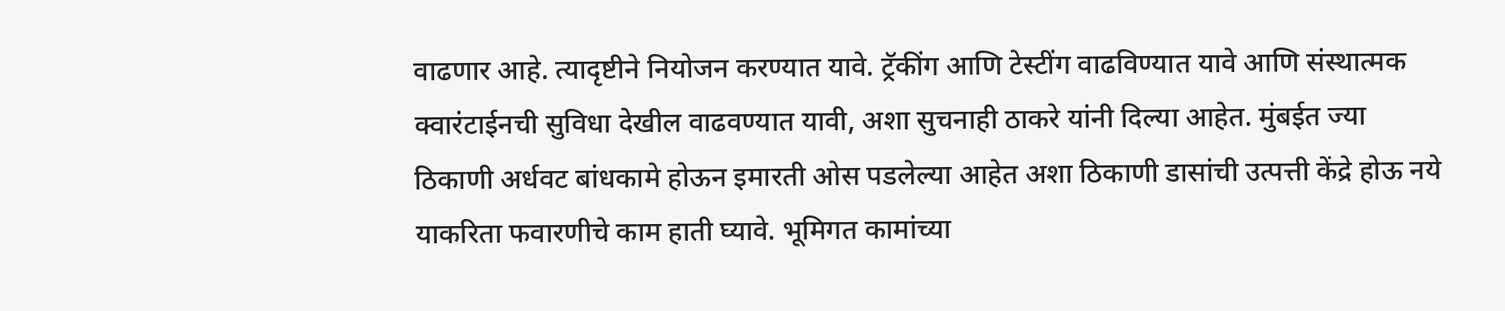वाढणार आहे. त्यादृष्टीने नियोजन करण्यात यावे. ट्रॅकींग आणि टेस्टींग वाढविण्यात यावे आणि संस्थात्मक क्वारंटाईनची सुविधा देखील वाढवण्यात यावी, अशा सुचनाही ठाकरे यांनी दिल्या आहेत. मुंबईत ज्या ठिकाणी अर्धवट बांधकामे होऊन इमारती ओस पडलेल्या आहेत अशा ठिकाणी डासांची उत्पत्ती केंद्रे होऊ नये याकरिता फवारणीचे काम हाती घ्यावे. भूमिगत कामांच्या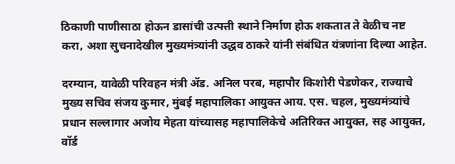ठिकाणी पाणीसाठा होऊन डासांची उत्पत्ती स्थाने निर्माण होऊ शकतात ते वेळीच नष्ट करा, अशा सुचनादेखील मुख्यमंत्र्यांनी उद्धव ठाकरे यांनी संबंधित यंत्रणांना दिल्या आहेत.

दरम्यान, यावेळी परिवहन मंत्री ॲड. अनिल परब, महापौर किशोरी पेडणेकर, राज्याचे मुख्य सचिव संजय कुमार, मुंबई महापालिका आयुक्त आय. एस. चहल, मुख्यमंत्र्यांचे प्रधान सल्लागार अजोय मेहता यांच्यासह महापालिकेचे अतिरिक्त आयुक्त, सह आयुक्त, वॉर्ड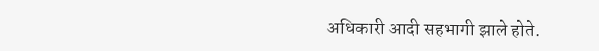अधिकारी आदी सहभागी झाले होते.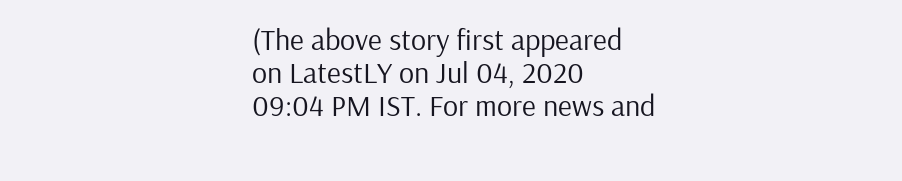(The above story first appeared on LatestLY on Jul 04, 2020 09:04 PM IST. For more news and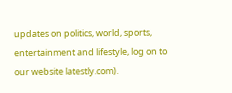updates on politics, world, sports, entertainment and lifestyle, log on to our website latestly.com).